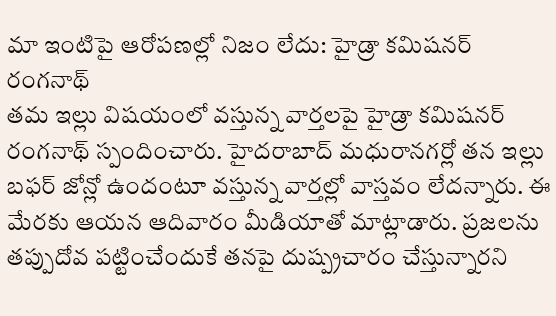మా ఇంటిపై ఆరోపణల్లో నిజం లేదు: హైడ్రా కమిషనర్ రంగనాథ్
తమ ఇల్లు విషయంలో వస్తున్న వార్తలపై హైడ్రా కమిషనర్ రంగనాథ్ స్పందించారు. హైదరాబాద్ మధురానగర్లో తన ఇల్లు బఫర్ జోన్లో ఉందంటూ వస్తున్న వార్తల్లో వాస్తవం లేదన్నారు. ఈ మేరకు ఆయన ఆదివారం మీడియాతో మాట్లాడారు. ప్రజలను తప్పుదోవ పట్టించేందుకే తనపై దుష్ప్రచారం చేస్తున్నారని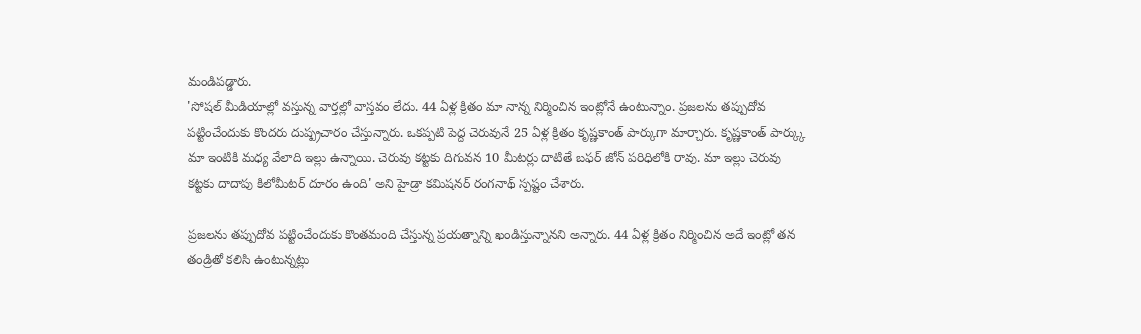మండిపడ్డారు.
'సోషల్ మీడియాల్లో వస్తున్న వార్తల్లో వాస్తవం లేదు. 44 ఏళ్ల క్రితం మా నాన్న నిర్మించిన ఇంట్లోనే ఉంటున్నాం. ప్రజలను తప్పుదోవ పట్టించేందుకు కొందరు దుష్ప్రచారం చేస్తున్నారు. ఒకప్పటి పెద్ద చెరువునే 25 ఏళ్ల క్రితం కృష్ణకాంత్ పార్కుగా మార్చారు. కృష్ణకాంత్ పార్క్కు మా ఇంటికి మధ్య వేలాది ఇల్లు ఉన్నాయి. చెరువు కట్టకు దిగువన 10 మీటర్లు దాటితే బఫర్ జోన్ పరిధిలోకి రావు. మా ఇల్లు చెరువు కట్టకు దాదాపు కిలోమీటర్ దూరం ఉంది' అని హైడ్రా కమిషనర్ రంగనాథ్ స్పష్టం చేశారు.

ప్రజలను తప్పుదోవ పట్టించేందుకు కొంతమంది చేస్తున్న ప్రయత్నాన్ని ఖండిస్తున్నానని అన్నారు. 44 ఏళ్ల క్రితం నిర్మించిన అదే ఇంట్లో తన తండ్రితో కలిసి ఉంటున్నట్లు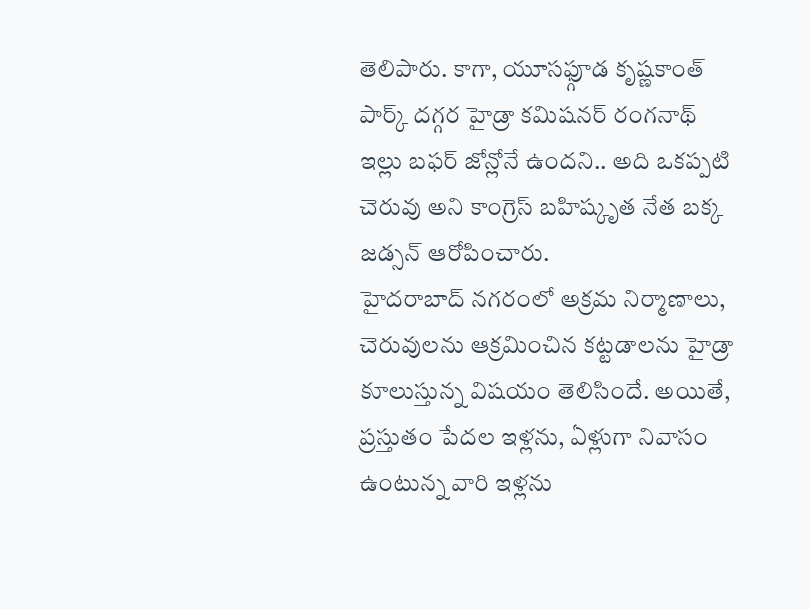తెలిపారు. కాగా, యూసఫ్గూడ కృష్ణకాంత్ పార్క్ దగ్గర హైడ్రా కమిషనర్ రంగనాథ్ ఇల్లు బఫర్ జోన్లోనే ఉందని.. అది ఒకప్పటి చెరువు అని కాంగ్రెస్ బహిష్కృత నేత బక్క జడ్సన్ ఆరోపించారు.
హైదరాబాద్ నగరంలో అక్రమ నిర్మాణాలు, చెరువులను ఆక్రమించిన కట్టడాలను హైడ్రా కూలుస్తున్న విషయం తెలిసిందే. అయితే, ప్రస్తుతం పేదల ఇళ్లను, ఏళ్లుగా నివాసం ఉంటున్న వారి ఇళ్లను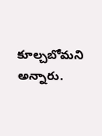కూల్చబోమని అన్నారు.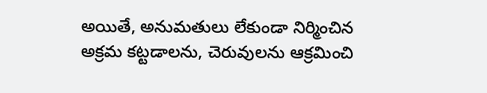అయితే, అనుమతులు లేకుండా నిర్మించిన అక్రమ కట్టడాలను, చెరువులను ఆక్రమించి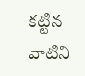కట్టిన వాటిని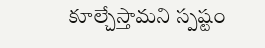కూల్చేస్తామని స్పష్టం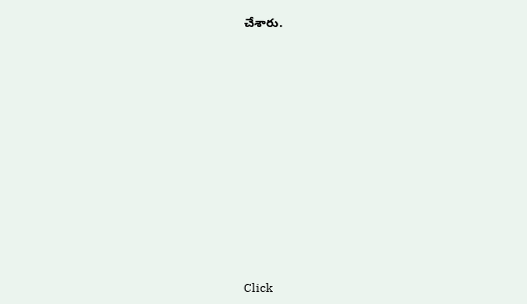చేశారు.












Click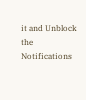it and Unblock the Notifications